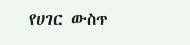የሀገር ውስጥ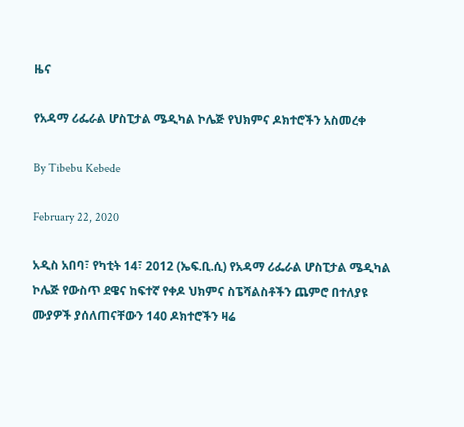ዜና

የአዳማ ሪፌራል ሆስፒታል ሜዲካል ኮሌጅ የህክምና ዶክተሮችን አስመረቀ

By Tibebu Kebede

February 22, 2020

አዲስ አበባ፣ የካቲት 14፣ 2012 (ኤፍ.ቢ.ሲ) የአዳማ ሪፌራል ሆስፒታል ሜዲካል ኮሌጅ የውስጥ ደዌና ከፍተኛ የቀዶ ህክምና ስፔሻልስቶችን ጨምሮ በተለያዩ ሙያዎች ያሰለጠናቸውን 140 ዶክተሮችን ዛሬ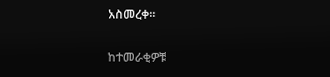አስመረቀ።

ከተመራቂዎቹ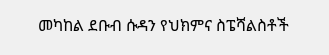መካከል ደቡብ ሱዳን የህክምና ስፔሻልስቶች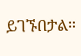ይገኙበታል።